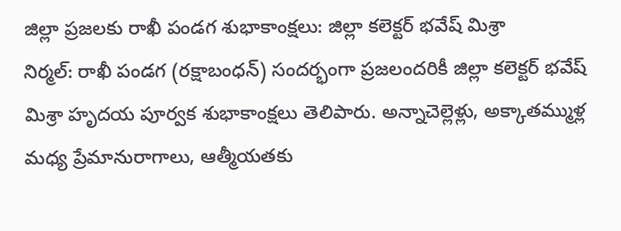జిల్లా ప్రజలకు రాఖీ పండగ శుభాకాంక్షలు: జిల్లా కలెక్టర్ భవేష్ మిశ్రా
నిర్మల్: రాఖీ పండగ (రక్షాబంధన్) సందర్భంగా ప్రజలందరికీ జిల్లా కలెక్టర్ భవేష్ మిశ్రా హృదయ పూర్వక శుభాకాంక్షలు తెలిపారు. అన్నాచెల్లెళ్లు, అక్కాతమ్ముళ్ల మధ్య ప్రేమానురాగాలు, ఆత్మీయతకు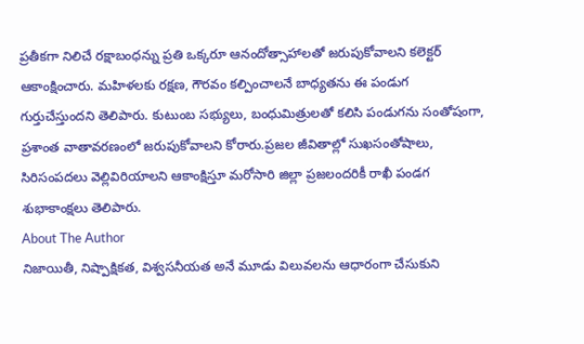ప్రతీకగా నిలిచే రక్షాబంధన్ను ప్రతి ఒక్కరూ ఆనందోత్సాహాలతో జరుపుకోవాలని కలెక్టర్ ఆకాంక్షించారు. మహిళలకు రక్షణ, గౌరవం కల్పించాలనే బాధ్యతను ఈ పండుగ గుర్తుచేస్తుందని తెలిపారు. కుటుంబ సభ్యులు, బంధుమిత్రులతో కలిసి పండుగను సంతోషంగా, ప్రశాంత వాతావరణంలో జరుపుకోవాలని కోరారు.ప్రజల జీవితాల్లో సుఖసంతోషాలు, సిరిసంపదలు వెల్లివిరియాలని ఆకాంక్షిస్తూ మరోసారి జిల్లా ప్రజలందరికీ రాఖీ పండగ శుభాకాంక్షలు తెలిపారు.
About The Author
నిజాయితీ, నిష్పాక్షికత, విశ్వసనీయత అనే మూడు విలువలను ఆధారంగా చేసుకుని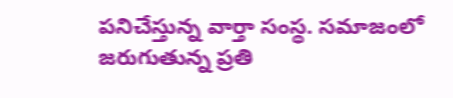పనిచేస్తున్న వార్తా సంస్థ. సమాజంలో జరుగుతున్న ప్రతి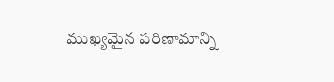ముఖ్యమైన పరిణామాన్ని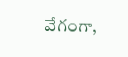వేగంగా,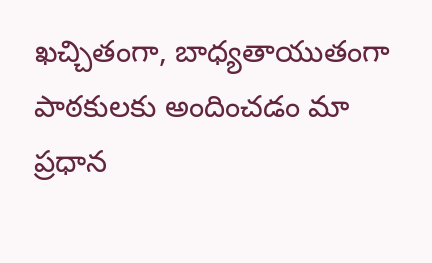ఖచ్చితంగా, బాధ్యతాయుతంగా పాఠకులకు అందించడం మా ప్రధాన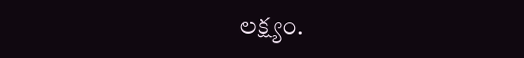లక్ష్యం.